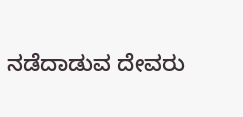ನಡೆದಾಡುವ ದೇವರು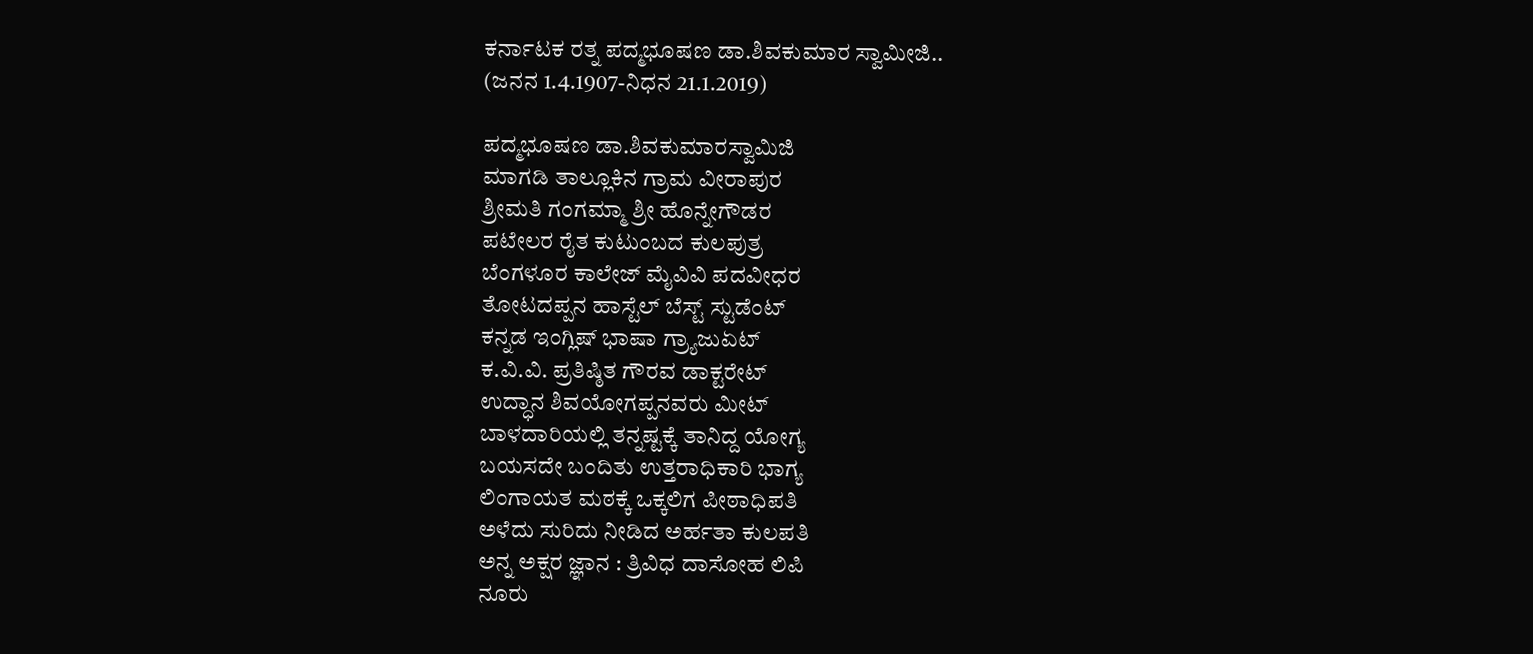ಕರ್ನಾಟಕ ರತ್ನ ಪದ್ಮಭೂಷಣ ಡಾ.ಶಿವಕುಮಾರ ಸ್ವಾಮೀಜಿ..
(ಜನನ 1.4.1907-ನಿಧನ 21.1.2019)

ಪದ್ಮಭೂಷಣ ಡಾ.ಶಿವಕುಮಾರಸ್ವಾಮಿಜಿ
ಮಾಗಡಿ ತಾಲ್ಲೂಕಿನ ಗ್ರಾಮ ವೀರಾಪುರ
ಶ್ರೀಮತಿ ಗಂಗಮ್ಮಾ ಶ್ರೀ ಹೊನ್ನೇಗೌಡರ
ಪಟೇಲರ ರೈತ ಕುಟುಂಬದ ಕುಲಪುತ್ರ
ಬೆಂಗಳೂರ ಕಾಲೇಜ್ ಮೈವಿವಿ ಪದವೀಧರ
ತೋಟದಪ್ಪನ ಹಾಸ್ಟೆಲ್ ಬೆಸ್ಟ್ ಸ್ಟುಡೆಂಟ್
ಕನ್ನಡ ಇಂಗ್ಲಿಷ್ ಭಾಷಾ ಗ್ರ್ಯಾಜುಏಟ್
ಕ.ವಿ.ವಿ. ಪ್ರತಿಷ್ಠಿತ ಗೌರವ ಡಾಕ್ಟರೇಟ್
ಉದ್ಧಾನ ಶಿವಯೋಗಪ್ಪನವರು ಮೀಟ್
ಬಾಳದಾರಿಯಲ್ಲಿ ತನ್ನಷ್ಟಕ್ಕೆ ತಾನಿದ್ದ ಯೋಗ್ಯ
ಬಯಸದೇ ಬಂದಿತು ಉತ್ತರಾಧಿಕಾರಿ ಭಾಗ್ಯ
ಲಿಂಗಾಯತ ಮಠಕ್ಕೆ ಒಕ್ಕಲಿಗ ಪೀಠಾಧಿಪತಿ
ಅಳೆದು ಸುರಿದು ನೀಡಿದ ಅರ್ಹತಾ ಕುಲಪತಿ
ಅನ್ನ ಅಕ್ಷರ ಜ್ಞಾನ : ತ್ರಿವಿಧ ದಾಸೋಹ ಲಿಪಿ
ನೂರು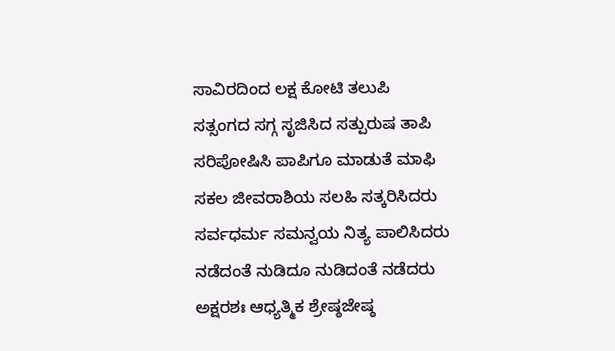ಸಾವಿರದಿಂದ ಲಕ್ಷ ಕೋಟಿ ತಲುಪಿ
ಸತ್ಸಂಗದ ಸಗ್ಗ ಸೃಜಿಸಿದ ಸತ್ಪುರುಷ ತಾಪಿ
ಸರಿಪೋಷಿಸಿ ಪಾಪಿಗೂ ಮಾಡುತೆ ಮಾಫಿ
ಸಕಲ ಜೀವರಾಶಿಯ ಸಲಹಿ ಸತ್ಕರಿಸಿದರು
ಸರ್ವಧರ್ಮ ಸಮನ್ವಯ ನಿತ್ಯ ಪಾಲಿಸಿದರು
ನಡೆದಂತೆ ನುಡಿದೂ ನುಡಿದಂತೆ ನಡೆದರು
ಅಕ್ಷರಶಃ ಆಧ್ಯತ್ಮಿಕ ಶ್ರೇಷ್ಠಜೇಷ್ಠ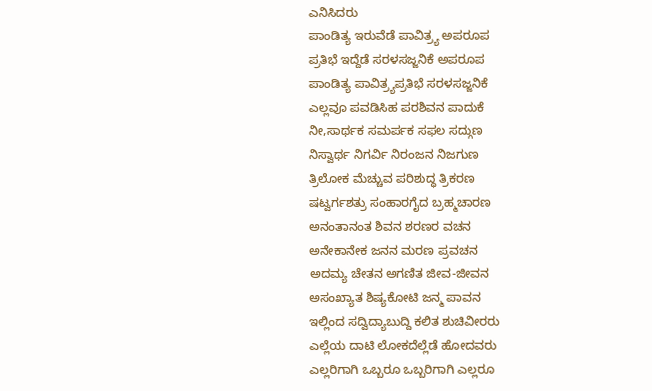ಎನಿಸಿದರು
ಪಾಂಡಿತ್ಯ ಇರುವೆಡೆ ಪಾವಿತ್ರ್ಯ ಅಪರೂಪ
ಪ್ರತಿಭೆ ಇದ್ದೆಡೆ ಸರಳಸಜ್ಜನಿಕೆ ಅಪರೂಪ
ಪಾಂಡಿತ್ಯ ಪಾವಿತ್ರ್ಯಪ್ರತಿಭೆ ಸರಳಸಜ್ಜನಿಕೆ
ಎಲ್ಲವೂ ಪವಡಿಸಿಹ ಪರಶಿವನ ಪಾದುಕೆ
ನೀ,ಸಾರ್ಥಕ ಸಮರ್ಪಕ ಸಫಲ ಸದ್ಗುಣ
ನಿಸ್ವಾರ್ಥ ನಿಗರ್ವಿ ನಿರಂಜನ ನಿಜಗುಣ
ತ್ರಿಲೋಕ ಮೆಚ್ಚುವ ಪರಿಶುದ್ಧ ತ್ರಿಕರಣ
ಷಟ್ವರ್ಗಶತ್ರು ಸಂಹಾರಗೈದ ಬ್ರಹ್ಮಚಾರಣ
ಅನಂತಾನಂತ ಶಿವನ ಶರಣರ ವಚನ
ಅನೇಕಾನೇಕ ಜನನ ಮರಣ ಪ್ರವಚನ
ಅದಮ್ಯ ಚೇತನ ಅಗಣಿತ ಜೀವ-ಜೀವನ
ಅಸಂಖ್ಯಾತ ಶಿಷ್ಯಕೋಟಿ ಜನ್ಮ ಪಾವನ
ಇಲ್ಲಿಂದ ಸದ್ವಿದ್ಯಾಬುದ್ದಿ ಕಲಿತ ಶುಚಿವೀರರು
ಎಲ್ಲೆಯ ದಾಟಿ ಲೋಕದೆಲ್ಲೆಡೆ ಹೋದವರು
ಎಲ್ಲರಿಗಾಗಿ ಒಬ್ಬರೂ ಒಬ್ಬರಿಗಾಗಿ ಎಲ್ಲರೂ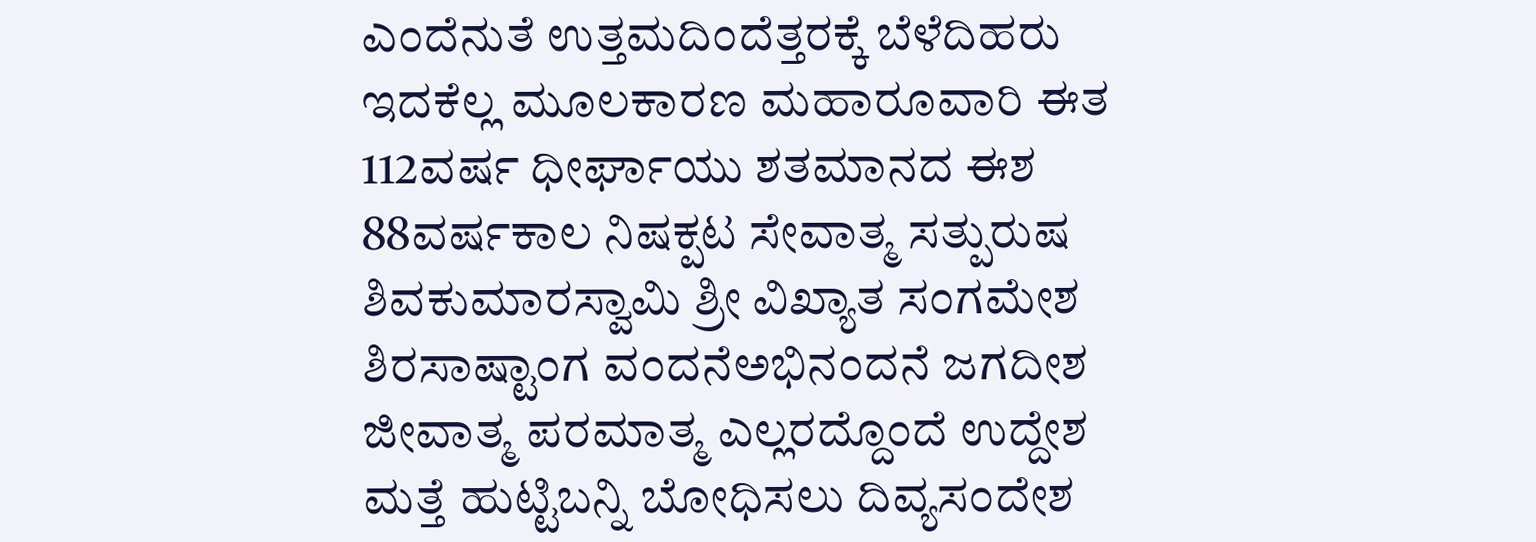ಎಂದೆನುತೆ ಉತ್ತಮದಿಂದೆತ್ತರಕ್ಕೆ ಬೆಳೆದಿಹರು
ಇದಕೆಲ್ಲ ಮೂಲಕಾರಣ ಮಹಾರೂವಾರಿ ಈತ
112ವರ್ಷ ಧೀರ್ಘಾಯು ಶತಮಾನದ ಈಶ
88ವರ್ಷಕಾಲ ನಿಷಕ್ಪಟ ಸೇವಾತ್ಮ ಸತ್ಪುರುಷ
ಶಿವಕುಮಾರಸ್ವಾಮಿ ಶ್ರೀ ವಿಖ್ಯಾತ ಸಂಗಮೇಶ
ಶಿರಸಾಷ್ಟಾಂಗ ವಂದನೆಅಭಿನಂದನೆ ಜಗದೀಶ
ಜೀವಾತ್ಮ ಪರಮಾತ್ಮ ಎಲ್ಲರದ್ದೊಂದೆ ಉದ್ದೇಶ
ಮತ್ತೆ ಹುಟ್ಟಿಬನ್ನಿ ಬೋಧಿಸಲು ದಿವ್ಯಸಂದೇಶ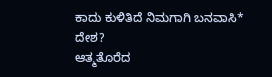ಕಾದು ಕುಳಿತಿದೆ ನಿಮಗಾಗಿ ಬನವಾಸಿ* ದೇಶ?
ಆತ್ಮತೊರೆದ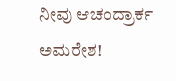ನೀವು ಆಚಂದ್ರಾರ್ಕ ಅಮರೇಶ!